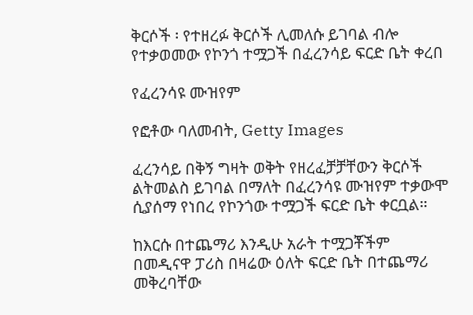ቅርሶች ፡ የተዘረፉ ቅርሶች ሊመለሱ ይገባል ብሎ የተቃወመው የኮንጎ ተሟጋች በፈረንሳይ ፍርድ ቤት ቀረበ

የፈረንሳዩ ሙዝየም

የፎቶው ባለመብት, Getty Images

ፈረንሳይ በቅኝ ግዛት ወቅት የዘረፈቻቻቸውን ቅርሶች ልትመልስ ይገባል በማለት በፈረንሳዩ ሙዝየም ተቃውሞ ሲያሰማ የነበረ የኮንጎው ተሟጋች ፍርድ ቤት ቀርቧል።

ከእርሱ በተጨማሪ እንዲሁ አራት ተሟጋቾችም በመዲናዋ ፓሪስ በዛሬው ዕለት ፍርድ ቤት በተጨማሪ መቅረባቸው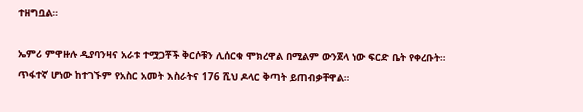ተዘግቧል።

ኤምሪ ምዋዙሉ ዲያባንዛና አራቱ ተሟጋቾች ቅርሶቹን ሊሰርቁ ሞክረዋል በሚልም ውንጀላ ነው ፍርድ ቤት የቀረቡት። ጥፋተኛ ሆነው ከተገኙም የአስር አመት እስራትና 176 ሺህ ዶላር ቅጣት ይጠብቃቸዋል።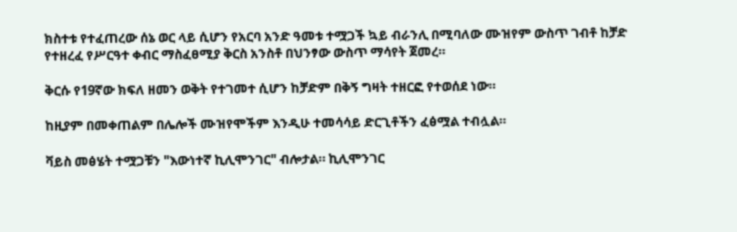ክስተቱ የተፈጠረው ሰኔ ወር ላይ ሲሆን የአርባ አንድ ዓመቱ ተሟጋች ኳይ ብራንሊ በሚባለው ሙዝየም ውስጥ ገብቶ ከቻድ የተዘረፈ የሥርዓተ ቀብር ማስፈፀሚያ ቅርስ አንስቶ በህንፃው ውስጥ ማሳየት ጀመረ።

ቅርሱ የ19ኛው ክፍለ ዘመን ወቅት የተገመተ ሲሆን ከቻድም በቅኝ ግዛት ተዘርፎ የተወሰደ ነው።

ከዚያም በመቀጠልም በሌሎች ሙዝየሞችም እንዲሁ ተመሳሳይ ድርጊቶችን ፈፅሟል ተብሏል።

ቫይስ መፅሄት ተሟጋቹን "እውነተኛ ኪሊሞንገር" ብሎታል። ኪሊሞንገር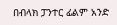በብላክ ፓንተር ፊልም አንድ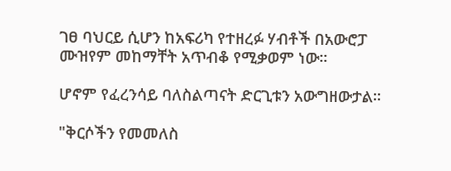ገፀ ባህርይ ሲሆን ከአፍሪካ የተዘረፉ ሃብቶች በአውሮፓ ሙዝየም መከማቸት አጥብቆ የሚቃወም ነው።

ሆኖም የፈረንሳይ ባለስልጣናት ድርጊቱን አውግዘውታል።

"ቅርሶችን የመመለስ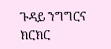ጉዳይ ንግግርና ክርክር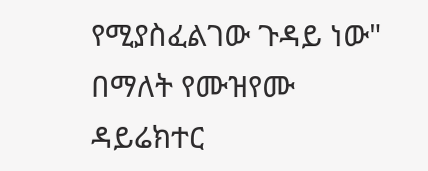የሚያስፈልገው ጉዳይ ነው" በማለት የሙዝየሙ ዳይሬክተር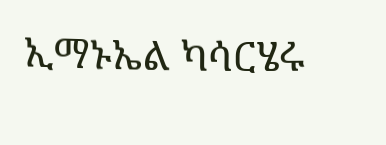ኢማኑኤል ካሳርሄሩ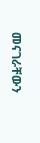መናገራቸውን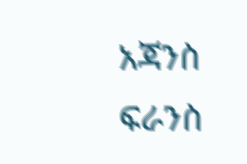አጃንስ ፍራንስ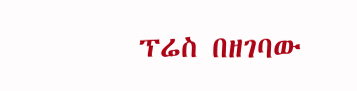ፕሬስ በዘገባው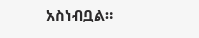አስነብቧል።